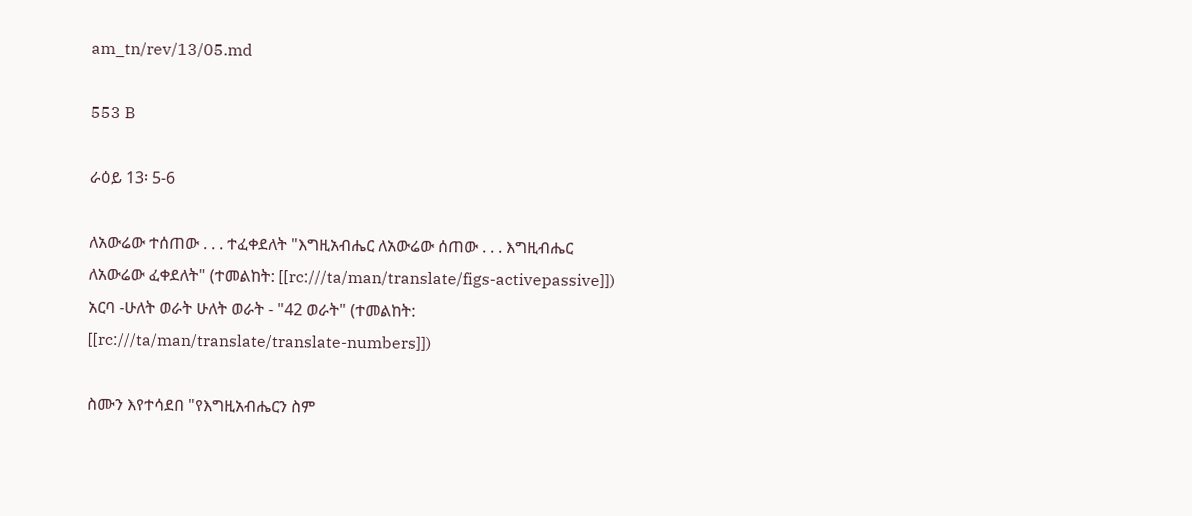am_tn/rev/13/05.md

553 B

ራዕይ 13፡ 5-6

ለአውሬው ተሰጠው . . . ተፈቀደለት "እግዚአብሔር ለአውሬው ሰጠው . . . እግዚብሔር ለአውሬው ፈቀደለት" (ተመልከት: [[rc:///ta/man/translate/figs-activepassive]]) አርባ -ሁለት ወራት ሁለት ወራት - "42 ወራት" (ተመልከት: [[rc:///ta/man/translate/translate-numbers]])

ስሙን እየተሳደበ "የእግዚአብሔርን ስም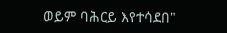ወይም ባሕርይ እየተሳደበ"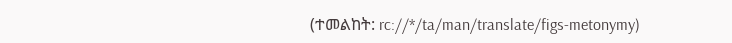(ተመልከት: rc://*/ta/man/translate/figs-metonymy)